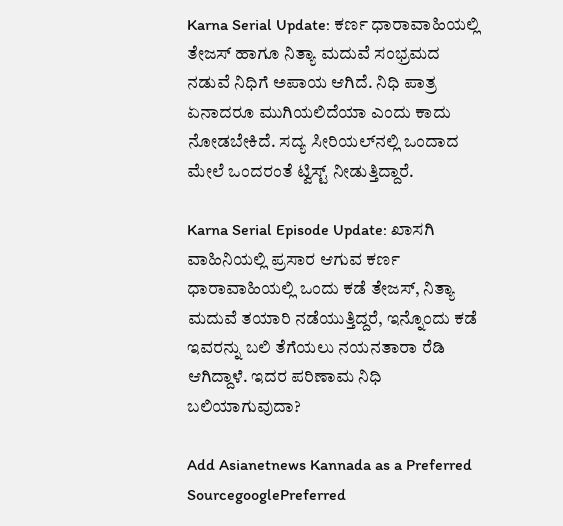Karna Serial Update: ಕರ್ಣ ಧಾರಾವಾಹಿಯಲ್ಲಿ ತೇಜಸ್ ಹಾಗೂ ನಿತ್ಯಾ ಮದುವೆ ಸಂಭ್ರಮದ ನಡುವೆ ನಿಧಿಗೆ ಅಪಾಯ ಆಗಿದೆ. ನಿಧಿ ಪಾತ್ರ ಏನಾದರೂ ಮುಗಿಯಲಿದೆಯಾ ಎಂದು ಕಾದು ನೋಡಬೇಕಿದೆ. ಸದ್ಯ ಸೀರಿಯಲ್‌ನಲ್ಲಿ ಒಂದಾದ ಮೇಲೆ ಒಂದರಂತೆ ಟ್ವಿಸ್ಟ್‌ ನೀಡುತ್ತಿದ್ದಾರೆ.

Karna Serial Episode Update: ಖಾಸಗಿ ವಾಹಿನಿಯಲ್ಲಿ ಪ್ರಸಾರ ಆಗುವ ಕರ್ಣ ಧಾರಾವಾಹಿಯಲ್ಲಿ ಒಂದು ಕಡೆ ತೇಜಸ್‌, ನಿತ್ಯಾ ಮದುವೆ ತಯಾರಿ ನಡೆಯುತ್ತಿದ್ದರೆ, ಇನ್ನೊಂದು ಕಡೆ ಇವರನ್ನು ಬಲಿ ತೆಗೆಯಲು ನಯನತಾರಾ ರೆಡಿ ಆಗಿದ್ದಾಳೆ. ಇದರ ಪರಿಣಾಮ ನಿಧಿ ಬಲಿಯಾಗುವುದಾ?

Add Asianetnews Kannada as a Preferred SourcegooglePreferred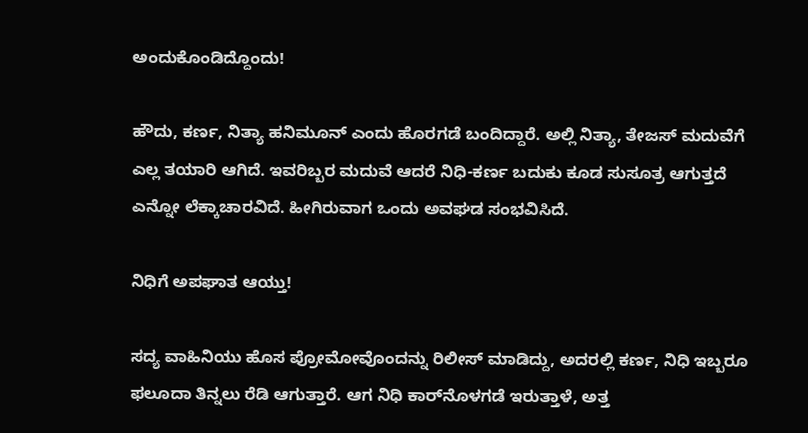ಅಂದುಕೊಂಡಿದ್ದೊಂದು!

ಹೌದು, ಕರ್ಣ, ನಿತ್ಯಾ ಹನಿಮೂನ್‌ ಎಂದು ಹೊರಗಡೆ ಬಂದಿದ್ದಾರೆ. ಅಲ್ಲಿ ನಿತ್ಯಾ, ತೇಜಸ್‌ ಮದುವೆಗೆ ಎಲ್ಲ ತಯಾರಿ ಆಗಿದೆ. ಇವರಿಬ್ಬರ ಮದುವೆ ಆದರೆ ನಿಧಿ-ಕರ್ಣ ಬದುಕು ಕೂಡ ಸುಸೂತ್ರ ಆಗುತ್ತದೆ ಎನ್ನೋ ಲೆಕ್ಕಾಚಾರವಿದೆ. ಹೀಗಿರುವಾಗ ಒಂದು ಅವಘಡ ಸಂಭವಿಸಿದೆ.

ನಿಧಿಗೆ ಅಪಘಾತ ಆಯ್ತು!

ಸದ್ಯ ವಾಹಿನಿಯು ಹೊಸ ಪ್ರೋಮೋವೊಂದನ್ನು ರಿಲೀಸ್‌ ಮಾಡಿದ್ದು, ಅದರಲ್ಲಿ ಕರ್ಣ, ನಿಧಿ ಇಬ್ಬರೂ ಫಲೂದಾ ತಿನ್ನಲು ರೆಡಿ ಆಗುತ್ತಾರೆ. ಆಗ ನಿಧಿ ಕಾರ್‌ನೊಳಗಡೆ ಇರುತ್ತಾಳೆ, ಅತ್ತ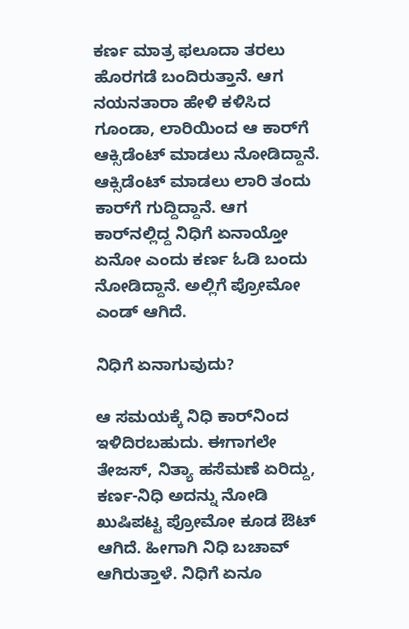ಕರ್ಣ ಮಾತ್ರ ಫಲೂದಾ ತರಲು ಹೊರಗಡೆ ಬಂದಿರುತ್ತಾನೆ. ಆಗ ನಯನತಾರಾ ಹೇಳಿ ಕಳಿಸಿದ ಗೂಂಡಾ, ಲಾರಿಯಿಂದ ಆ ಕಾರ್‌ಗೆ ಆಕ್ಸಿಡೆಂಟ್‌ ಮಾಡಲು ನೋಡಿದ್ದಾನೆ. ಆಕ್ಸಿಡೆಂಟ್‌ ಮಾಡಲು ಲಾರಿ ತಂದು ಕಾರ್‌ಗೆ ಗುದ್ದಿದ್ದಾನೆ. ಆಗ ಕಾರ್‌ನಲ್ಲಿದ್ದ ನಿಧಿಗೆ ಏನಾಯ್ತೋ ಏನೋ ಎಂದು ಕರ್ಣ ಓಡಿ ಬಂದು ನೋಡಿದ್ದಾನೆ. ಅಲ್ಲಿಗೆ ಪ್ರೋಮೋ ಎಂಡ್‌ ಆಗಿದೆ.

ನಿಧಿಗೆ ಏನಾಗುವುದು?

ಆ ಸಮಯಕ್ಕೆ ನಿಧಿ ಕಾರ್‌ನಿಂದ ಇಳಿದಿರಬಹುದು. ಈಗಾಗಲೇ ತೇಜಸ್‌, ನಿತ್ಯಾ ಹಸೆಮಣೆ ಏರಿದ್ದು, ಕರ್ಣ-ನಿಧಿ ಅದನ್ನು ನೋಡಿ ಖುಷಿಪಟ್ಟ ಪ್ರೋಮೋ ಕೂಡ ಔಟ್‌ ಆಗಿದೆ. ಹೀಗಾಗಿ ನಿಧಿ ಬಚಾವ್‌ ಆಗಿರುತ್ತಾಳೆ. ನಿಧಿಗೆ ಏನೂ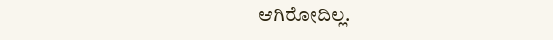ಆಗಿರೋದಿಲ್ಲ.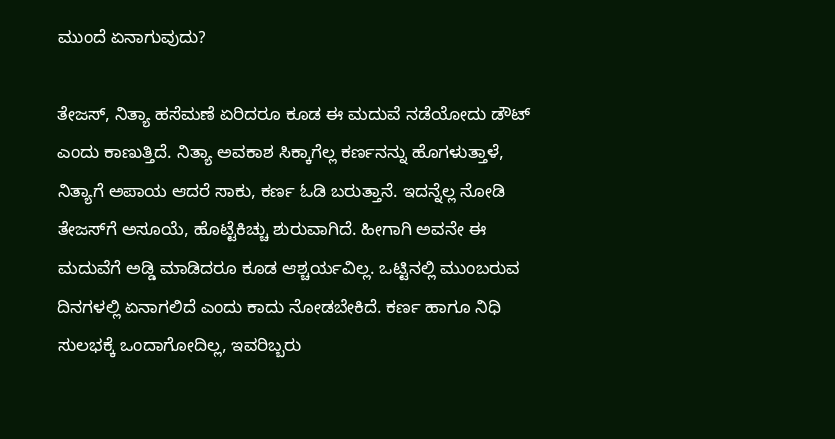ಮುಂದೆ ಏನಾಗುವುದು?

ತೇಜಸ್‌, ನಿತ್ಯಾ ಹಸೆಮಣೆ ಏರಿದರೂ ಕೂಡ ಈ ಮದುವೆ ನಡೆಯೋದು ಡೌಟ್‌ ಎಂದು ಕಾಣುತ್ತಿದೆ. ನಿತ್ಯಾ ಅವಕಾಶ ಸಿಕ್ಕಾಗೆಲ್ಲ ಕರ್ಣನನ್ನು ಹೊಗಳುತ್ತಾಳೆ, ನಿತ್ಯಾಗೆ ಅಪಾಯ ಆದರೆ ಸಾಕು, ಕರ್ಣ ಓಡಿ ಬರುತ್ತಾನೆ. ಇದನ್ನೆಲ್ಲ ನೋಡಿ ತೇಜಸ್‌ಗೆ ಅಸೂಯೆ, ಹೊಟ್ಟೆಕಿಚ್ಚು ಶುರುವಾಗಿದೆ. ಹೀಗಾಗಿ ಅವನೇ ಈ ಮದುವೆಗೆ ಅಡ್ಡಿ ಮಾಡಿದರೂ ಕೂಡ ಆಶ್ಚರ್ಯವಿಲ್ಲ. ಒಟ್ಟಿನಲ್ಲಿ ಮುಂಬರುವ ದಿನಗಳಲ್ಲಿ ಏನಾಗಲಿದೆ ಎಂದು ಕಾದು ನೋಡಬೇಕಿದೆ. ಕರ್ಣ ಹಾಗೂ ನಿಧಿ ಸುಲಭಕ್ಕೆ ಒಂದಾಗೋದಿಲ್ಲ, ಇವರಿಬ್ಬರು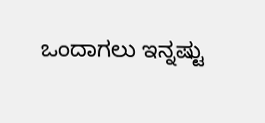ಒಂದಾಗಲು ಇನ್ನಷ್ಟು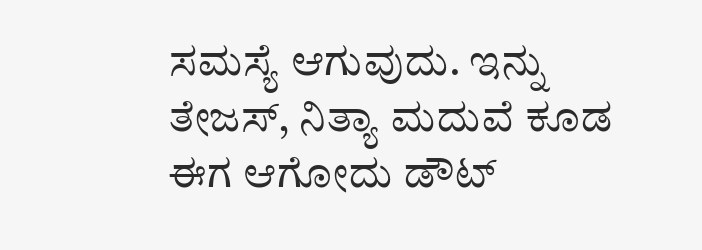ಸಮಸ್ಯೆ ಆಗುವುದು. ಇನ್ನು ತೇಜಸ್‌, ನಿತ್ಯಾ ಮದುವೆ ಕೂಡ ಈಗ ಆಗೋದು ಡೌಟ್‌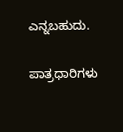ಎನ್ನಬಹುದು.

ಪಾತ್ರಧಾರಿಗಳು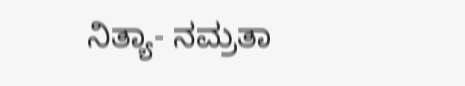ನಿತ್ಯಾ- ನಮ್ರತಾ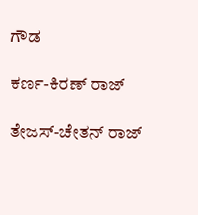ಗೌಡ

ಕರ್ಣ-ಕಿರಣ್‌ ರಾಜ್‌

ತೇಜಸ್-ಚೇತನ್‌ ರಾಜ್‌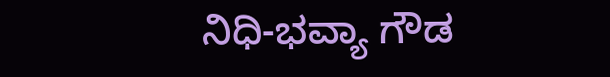ನಿಧಿ-ಭವ್ಯಾ ಗೌಡ